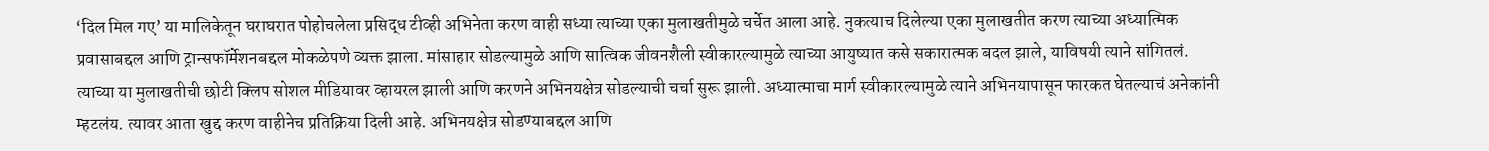‘दिल मिल गए’ या मालिकेतून घराघरात पोहोचलेला प्रसिद्ध टीव्ही अभिनेता करण वाही सध्या त्याच्या एका मुलाखतीमुळे चर्चेत आला आहे. नुकत्याच दिलेल्या एका मुलाखतीत करण त्याच्या अध्यात्मिक प्रवासाबद्दल आणि ट्रान्सफॉर्मेशनबद्दल मोकळेपणे व्यक्त झाला. मांसाहार सोडल्यामुळे आणि सात्विक जीवनशैली स्वीकारल्यामुळे त्याच्या आयुष्यात कसे सकारात्मक बदल झाले, याविषयी त्याने सांगितलं. त्याच्या या मुलाखतीची छोटी क्लिप सोशल मीडियावर व्हायरल झाली आणि करणने अभिनयक्षेत्र सोडल्याची चर्चा सुरू झाली. अध्यात्माचा मार्ग स्वीकारल्यामुळे त्याने अभिनयापासून फारकत घेतल्याचं अनेकांनी म्हटलंय. त्यावर आता खुद्द करण वाहीनेच प्रतिक्रिया दिली आहे. अभिनयक्षेत्र सोडण्याबद्दल आणि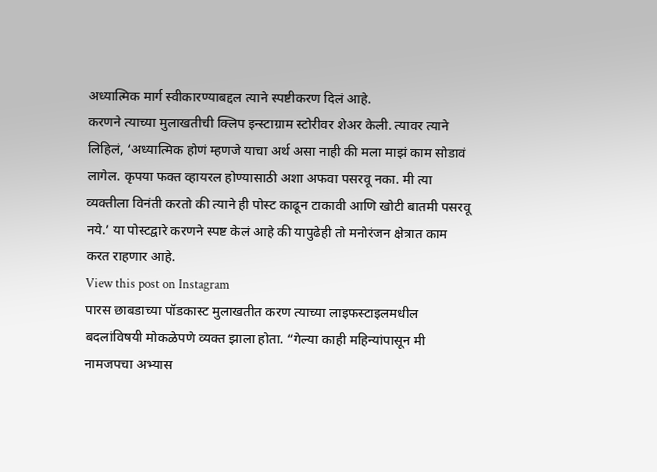अध्यात्मिक मार्ग स्वीकारण्याबद्दल त्याने स्पष्टीकरण दिलं आहे.
करणने त्याच्या मुलाखतीची क्लिप इन्स्टाग्राम स्टोरीवर शेअर केली. त्यावर त्याने लिहिलं, ‘अध्यात्मिक होणं म्हणजे याचा अर्थ असा नाही की मला माझं काम सोडावं लागेल. कृपया फक्त व्हायरल होण्यासाठी अशा अफवा पसरवू नका. मी त्या व्यक्तीला विनंती करतो की त्याने ही पोस्ट काढून टाकावी आणि खोटी बातमी पसरवू नये.’ या पोस्टद्वारे करणने स्पष्ट केलं आहे की यापुढेही तो मनोरंजन क्षेत्रात काम करत राहणार आहे.
View this post on Instagram
पारस छाबडाच्या पॉडकास्ट मुलाखतीत करण त्याच्या लाइफस्टाइलमधील बदलांविषयी मोकळेपणे व्यक्त झाला होता. “गेल्या काही महिन्यांपासून मी नामजपचा अभ्यास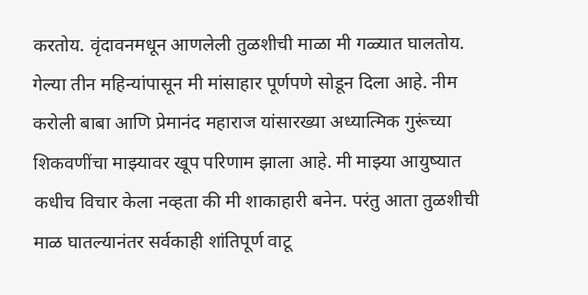करतोय. वृंदावनमधून आणलेली तुळशीची माळा मी गळ्यात घालतोय. गेल्या तीन महिन्यांपासून मी मांसाहार पूर्णपणे सोडून दिला आहे. नीम करोली बाबा आणि प्रेमानंद महाराज यांसारख्या अध्यात्मिक गुरूंच्या शिकवणींचा माझ्यावर खूप परिणाम झाला आहे. मी माझ्या आयुष्यात कधीच विचार केला नव्हता की मी शाकाहारी बनेन. परंतु आता तुळशीची माळ घातल्यानंतर सर्वकाही शांतिपूर्ण वाटू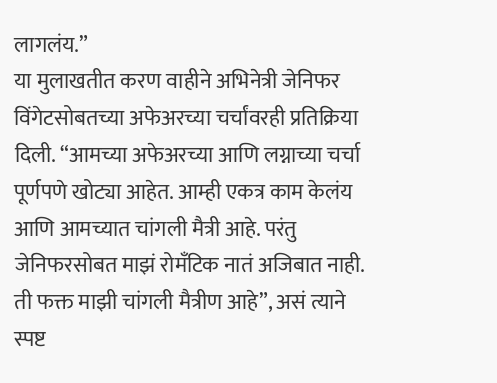लागलंय.”
या मुलाखतीत करण वाहीने अभिनेत्री जेनिफर विंगेटसोबतच्या अफेअरच्या चर्चांवरही प्रतिक्रिया दिली. “आमच्या अफेअरच्या आणि लग्नाच्या चर्चा पूर्णपणे खोट्या आहेत. आम्ही एकत्र काम केलंय आणि आमच्यात चांगली मैत्री आहे. परंतु जेनिफरसोबत माझं रोमँटिक नातं अजिबात नाही. ती फक्त माझी चांगली मैत्रीण आहे”, असं त्याने स्पष्ट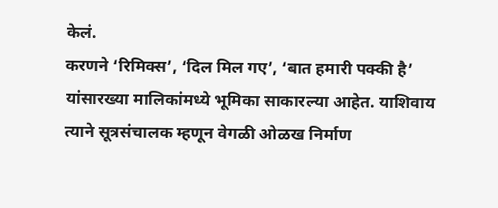केलं.
करणने ‘रिमिक्स’, ‘दिल मिल गए’, ‘बात हमारी पक्की है’ यांसारख्या मालिकांमध्ये भूमिका साकारल्या आहेत. याशिवाय त्याने सूत्रसंचालक म्हणून वेगळी ओळख निर्माण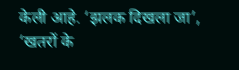केली आहे. ‘झलक दिखला जा’, ‘खतरों के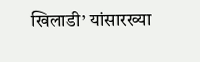खिलाडी’ यांसारख्या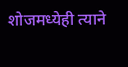शोजमध्येही त्याने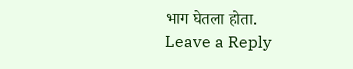भाग घेतला होता.
Leave a Reply